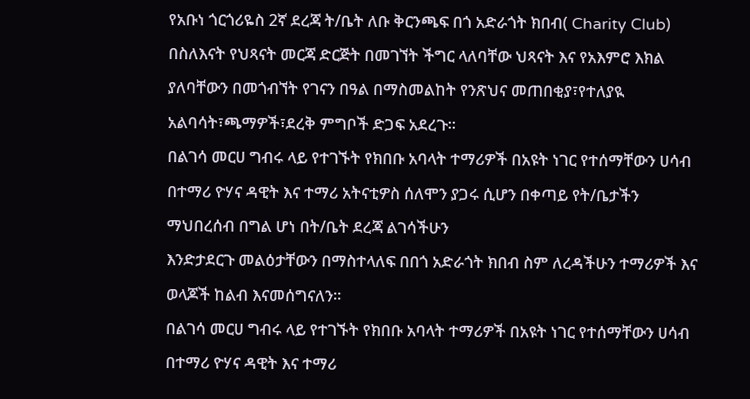የአቡነ ጎርጎሪዬስ 2ኛ ደረጃ ት/ቤት ለቡ ቅርንጫፍ በጎ አድራጎት ክበብ( Charity Club) በስለእናት የህጻናት መርጃ ድርጅት በመገኘት ችግር ላለባቸው ህጻናት እና የአእምሮ እክል ያለባቸውን በመጎብኘት የገናን በዓል በማስመልከት የንጽህና መጠበቂያ፣የተለያዪ አልባሳት፣ጫማዎች፣ደረቅ ምግቦች ድጋፍ አደረጉ።
በልገሳ መርሀ ግብሩ ላይ የተገኙት የክበቡ አባላት ተማሪዎች በአዩት ነገር የተሰማቸውን ሀሳብ በተማሪ ዮሃና ዳዊት እና ተማሪ አትናቲዎስ ሰለሞን ያጋሩ ሲሆን በቀጣይ የት/ቤታችን ማህበረሰብ በግል ሆነ በት/ቤት ደረጃ ልገሳችሁን
እንድታደርጉ መልዕታቸውን በማስተላለፍ በበጎ አድራጎት ክበብ ስም ለረዳችሁን ተማሪዎች እና ወላጆች ከልብ እናመሰግናለን።
በልገሳ መርሀ ግብሩ ላይ የተገኙት የክበቡ አባላት ተማሪዎች በአዩት ነገር የተሰማቸውን ሀሳብ በተማሪ ዮሃና ዳዊት እና ተማሪ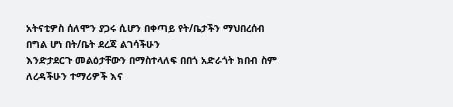አትናቲዎስ ሰለሞን ያጋሩ ሲሆን በቀጣይ የት/ቤታችን ማህበረሰብ በግል ሆነ በት/ቤት ደረጃ ልገሳችሁን
እንድታደርጉ መልዕታቸውን በማስተላለፍ በበጎ አድራጎት ክበብ ስም ለረዳችሁን ተማሪዎች እና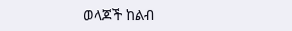ወላጆች ከልብ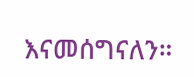እናመሰግናለን።